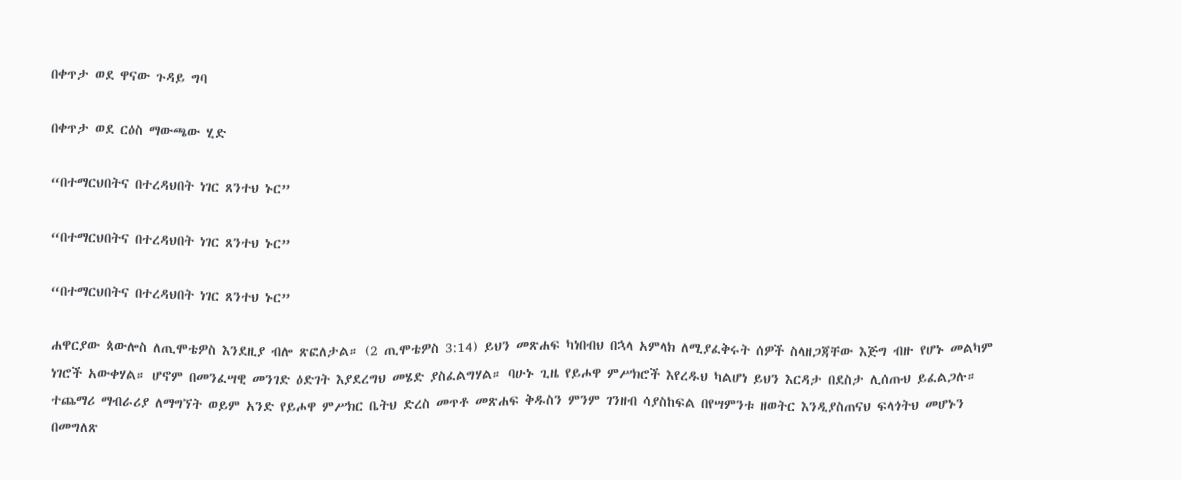በቀጥታ ወደ ዋናው ጉዳይ ግባ

በቀጥታ ወደ ርዕስ ማውጫው ሂድ

“በተማርህበትና በተረዳህበት ነገር ጸንተህ ኑር”

“በተማርህበትና በተረዳህበት ነገር ጸንተህ ኑር”

“በተማርህበትና በተረዳህበት ነገር ጸንተህ ኑር”

ሐዋርያው ጳውሎስ ለጢሞቴዎስ እንደዚያ ብሎ ጽፎለታል። (2 ጢሞቴዎስ 3:14) ይህን መጽሐፍ ካነበብህ በኋላ አምላክ ለሚያፈቅሩት ሰዎች ስላዘጋጃቸው እጅግ ብዙ የሆኑ መልካም ነገሮች አውቀሃል። ሆኖም በመንፈሣዊ መንገድ ዕድገት እያደረግህ መሄድ ያስፈልግሃል። ባሁኑ ጊዜ የይሖዋ ምሥክሮች እየረዱህ ካልሆነ ይህን እርዳታ በደስታ ሊሰጡህ ይፈልጋሉ። ተጨማሪ ማብራሪያ ለማግኘት ወይም አንድ የይሖዋ ምሥክር ቤትህ ድረስ መጥቶ መጽሐፍ ቅዱስን ምንም ገንዘብ ሳያስከፍል በየሣምንቱ ዘወትር እንዲያስጠናህ ፍላጎትህ መሆኑን በመግለጽ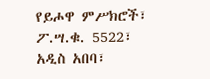የይሖዋ ምሥክሮች፣ ፖ.ሣ.ቁ. 5522፣ አዲስ አበባ፣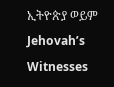ኢትዮጵያ ወይም Jehovah’s Witnesses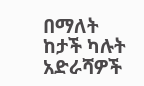በማለት ከታች ካሉት አድራሻዎች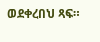ወደቀረበህ ጻፍ።